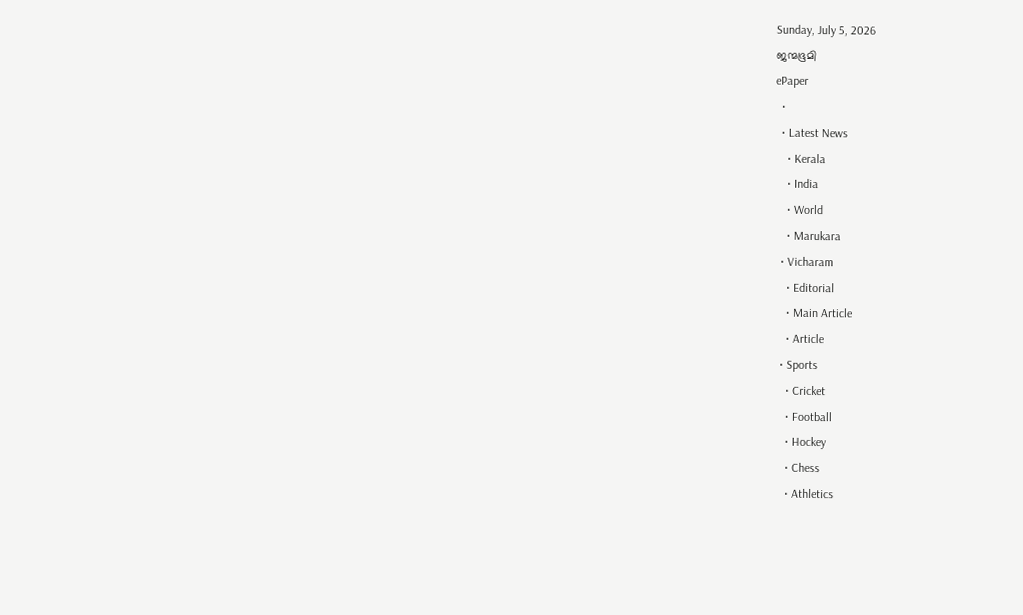Sunday, July 5, 2026
ജന്മഭൂമി
ePaper
  •
  • Latest News
    • Kerala
    • India
    • World
    • Marukara
  • Vicharam
    • Editorial
    • Main Article
    • Article
  • Sports
    • Cricket
    • Football
    • Hockey
    • Chess
    • Athletics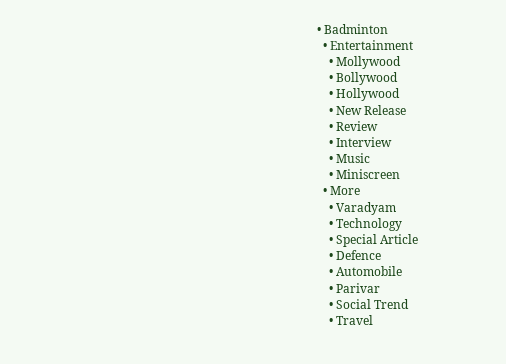• Badminton
  • Entertainment
    • Mollywood
    • Bollywood
    • Hollywood
    • New Release
    • Review
    • Interview
    • Music
    • Miniscreen
  • More
    • Varadyam
    • Technology
    • Special Article
    • Defence
    • Automobile
    • Parivar
    • Social Trend
    • Travel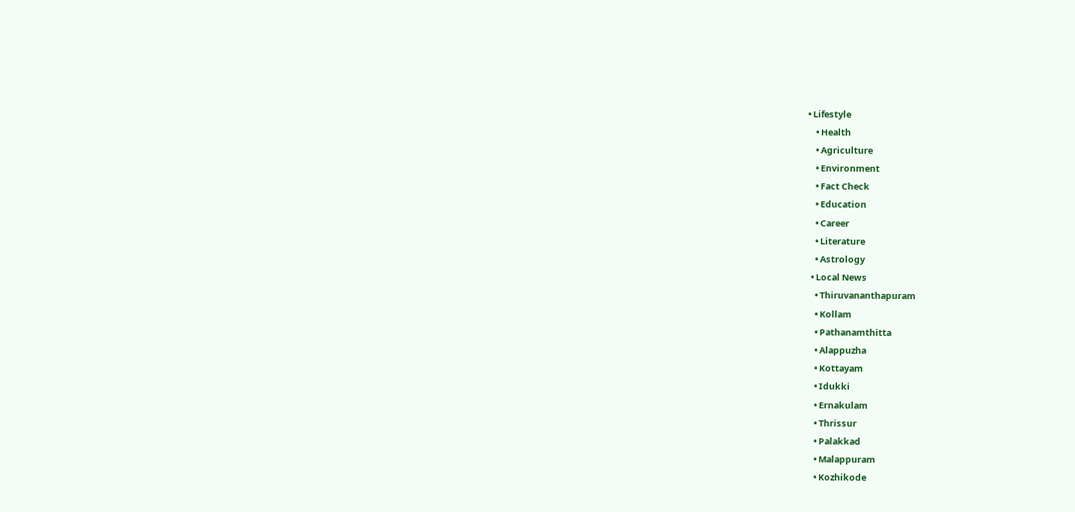• Lifestyle
    • Health
    • Agriculture
    • Environment
    • Fact Check
    • Education
    • Career
    • Literature
    • Astrology
  • Local News
    • Thiruvananthapuram
    • Kollam
    • Pathanamthitta
    • Alappuzha
    • Kottayam
    • Idukki
    • Ernakulam
    • Thrissur
    • Palakkad
    • Malappuram
    • Kozhikode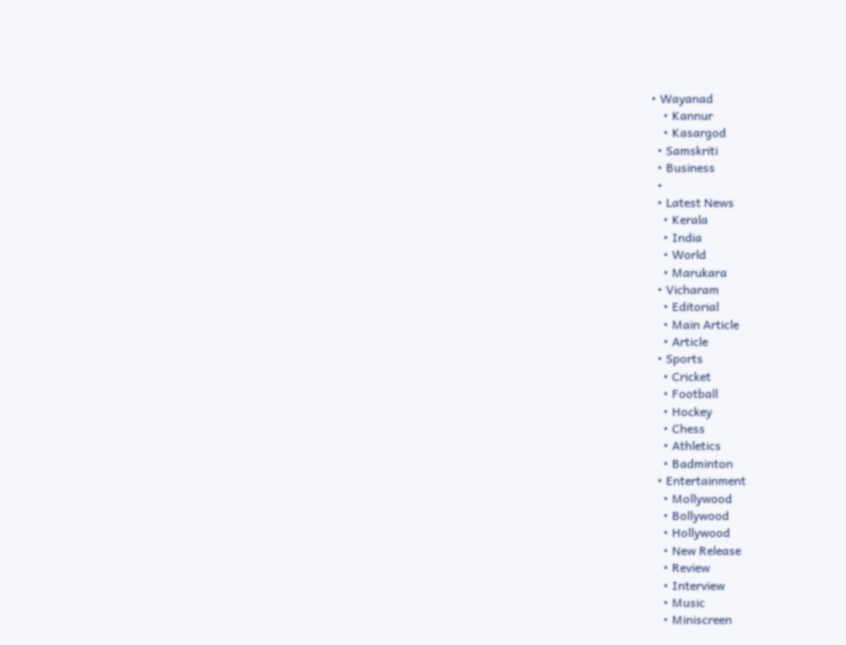• Wayanad
    • Kannur
    • Kasargod
  • Samskriti
  • Business
  •
  • Latest News
    • Kerala
    • India
    • World
    • Marukara
  • Vicharam
    • Editorial
    • Main Article
    • Article
  • Sports
    • Cricket
    • Football
    • Hockey
    • Chess
    • Athletics
    • Badminton
  • Entertainment
    • Mollywood
    • Bollywood
    • Hollywood
    • New Release
    • Review
    • Interview
    • Music
    • Miniscreen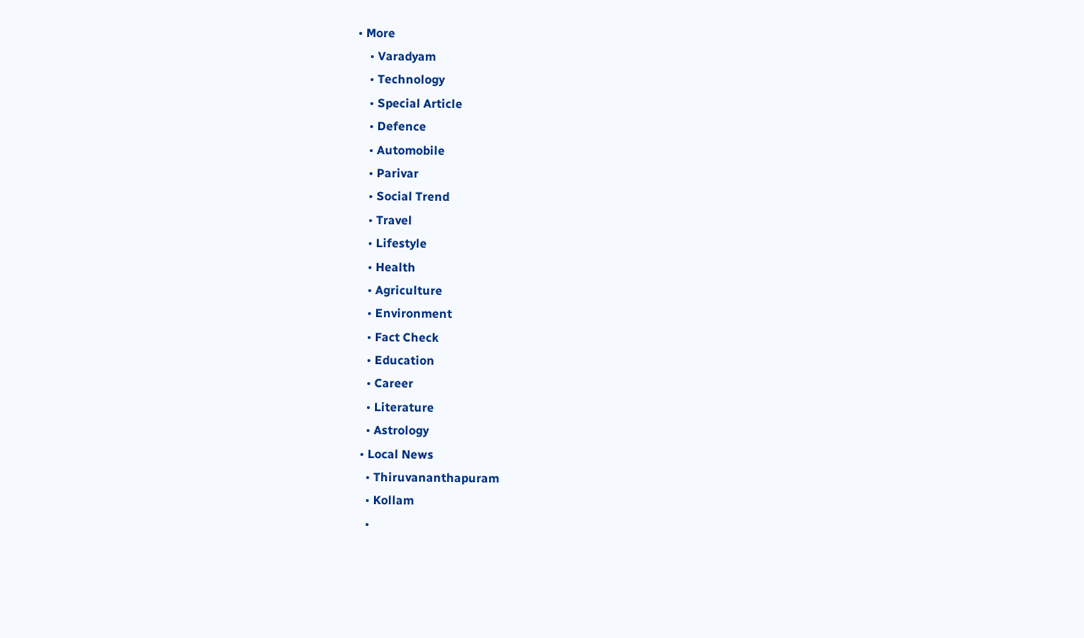• More
    • Varadyam
    • Technology
    • Special Article
    • Defence
    • Automobile
    • Parivar
    • Social Trend
    • Travel
    • Lifestyle
    • Health
    • Agriculture
    • Environment
    • Fact Check
    • Education
    • Career
    • Literature
    • Astrology
  • Local News
    • Thiruvananthapuram
    • Kollam
    •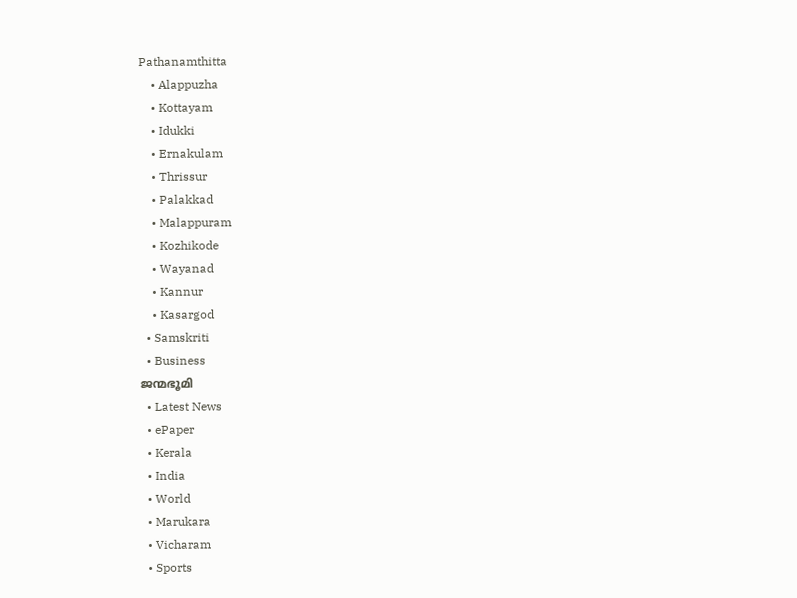Pathanamthitta
    • Alappuzha
    • Kottayam
    • Idukki
    • Ernakulam
    • Thrissur
    • Palakkad
    • Malappuram
    • Kozhikode
    • Wayanad
    • Kannur
    • Kasargod
  • Samskriti
  • Business
ജന്മഭൂമി
  • Latest News
  • ePaper
  • Kerala
  • India
  • World
  • Marukara
  • Vicharam
  • Sports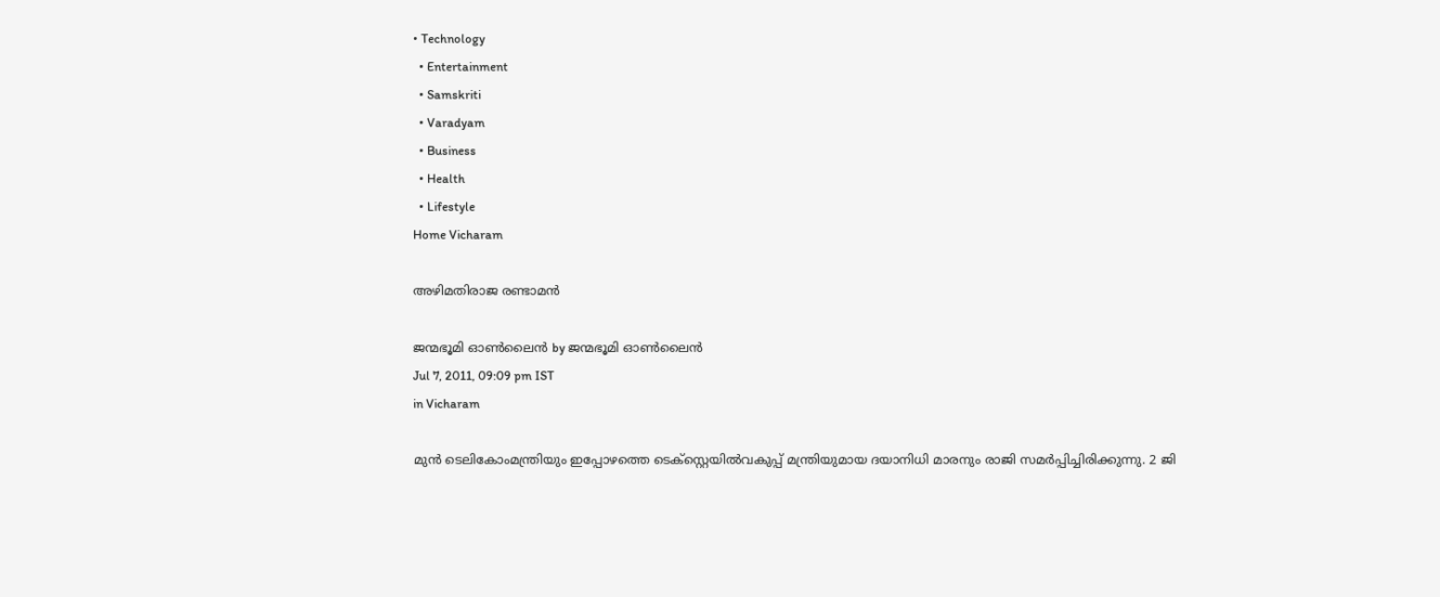• Technology
  • Entertainment
  • Samskriti
  • Varadyam
  • Business
  • Health
  • Lifestyle
Home Vicharam

അഴിമതിരാജ രണ്ടാമന്‍

ജന്മഭൂമി ഓണ്‍ലൈന്‍ by ജന്മഭൂമി ഓണ്‍ലൈന്‍
Jul 7, 2011, 09:09 pm IST
in Vicharam

മുന്‍ ടെലികോംമന്ത്രിയും ഇപ്പോഴത്തെ ടെക്സ്റ്റെയില്‍വകുപ്പ്‌ മന്ത്രിയുമായ ദയാനിധി മാരനും രാജി സമര്‍പ്പിച്ചിരിക്കുന്നു. 2 ജി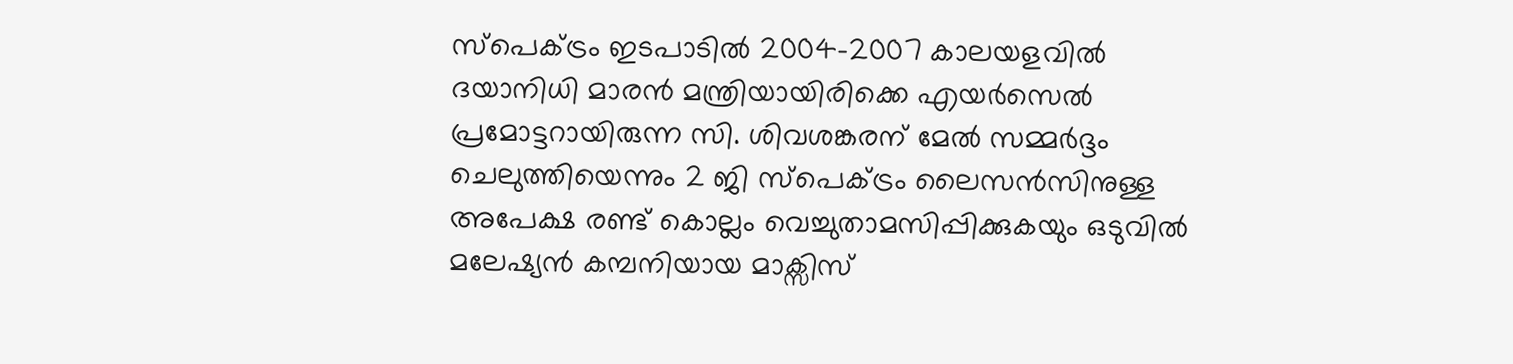സ്പെക്ട്രം ഇടപാടില്‍ 2004-2007 കാലയളവില്‍ ദയാനിധി മാരന്‍ മന്ത്രിയായിരിക്കെ എയര്‍സെല്‍ പ്രമോട്ടറായിരുന്ന സി. ശിവശങ്കരന്‌ മേല്‍ സമ്മര്‍ദ്ദം ചെലുത്തിയെന്നും 2 ജി സ്പെക്ട്രം ലൈസന്‍സിനുള്ള അപേക്ഷ രണ്ട്‌ കൊല്ലം വെച്ചുതാമസിപ്പിക്കുകയും ഒടുവില്‍ മലേഷ്യന്‍ കമ്പനിയായ മാക്സിസ്‌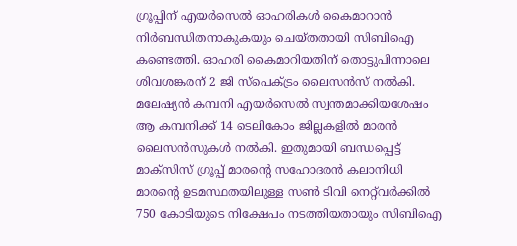ഗ്രൂപ്പിന്‌ എയര്‍സെല്‍ ഓഹരികള്‍ കൈമാറാന്‍ നിര്‍ബന്ധിതനാകുകയും ചെയ്തതായി സിബിഐ കണ്ടെത്തി. ഓഹരി കൈമാറിയതിന്‌ തൊട്ടുപിന്നാലെ ശിവശങ്കരന്‌ 2 ജി സ്പെക്ട്രം ലൈസന്‍സ്‌ നല്‍കി.
മലേഷ്യന്‍ കമ്പനി എയര്‍സെല്‍ സ്വന്തമാക്കിയശേഷം ആ കമ്പനിക്ക്‌ 14 ടെലികോം ജില്ലകളില്‍ മാരന്‍ ലൈസന്‍സുകള്‍ നല്‍കി. ഇതുമായി ബന്ധപ്പെട്ട്‌ മാക്സിസ്‌ ഗ്രൂപ്പ്‌ മാരന്റെ സഹോദരന്‍ കലാനിധി മാരന്റെ ഉടമസ്ഥതയിലുള്ള സണ്‍ ടിവി നെറ്റ്‌വര്‍ക്കില്‍ 750 കോടിയുടെ നിക്ഷേപം നടത്തിയതായും സിബിഐ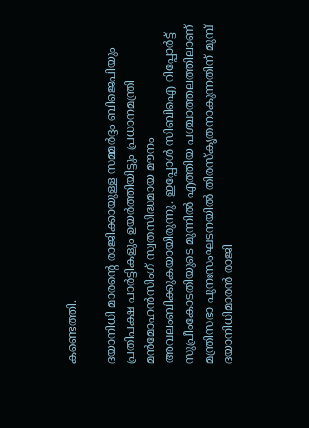കണ്ടെത്തി.

ദയാനിധി മാരന്റെ രാജിക്കായുള്ള സമ്മര്‍ദ്ദം ബിജെപിയും പ്രതിപക്ഷ പാര്‍ട്ടികളും ഉയര്‍ത്തിയിട്ടും പ്രധാനമന്ത്രി മന്‍മോഹന്‍സിംഗ്‌ സ്വതസിദ്ധമായ മൗനം അവലംബിക്കുകയായിരുന്നു. ഇപ്പോള്‍ സിബിഐ റിപ്പോര്‍ട്ട്‌ സുപ്രീംകോടതിയുടെ മുന്നില്‍ എത്തിയ പശ്ചാത്തലത്തിലാണ്‌ മന്ത്രിസഭാ പുനഃസംഘടനയില്‍ തിരസ്കൃതനാകുന്നതിന്‌ മുമ്പ്‌ ദയാനിധിമാരന്‍ രാജി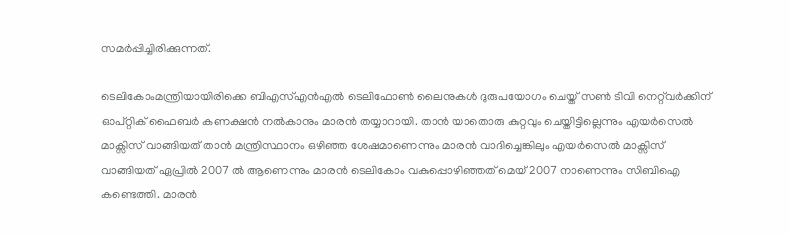സമര്‍പ്പിച്ചിരിക്കുന്നത്‌.

ടെലികോംമന്ത്രിയായിരിക്കെ ബിഎസ്‌എന്‍എല്‍ ടെലിഫോണ്‍ ലൈനുകള്‍ ദുരുപയോഗം ചെയ്ത്‌ സണ്‍ ടിവി നെറ്റ്‌വര്‍ക്കിന്‌ ഓപ്റ്റിക്‌ ഫൈബര്‍ കണക്ഷന്‍ നല്‍കാനും മാരന്‍ തയ്യാറായി. താന്‍ യാതൊരു കുറ്റവും ചെയ്തിട്ടില്ലെന്നും എയര്‍സെല്‍ മാക്സിസ്‌ വാങ്ങിയത്‌ താന്‍ മന്ത്രിസ്ഥാനം ഒഴിഞ്ഞ ശേഷമാണെന്നും മാരന്‍ വാദിച്ചെങ്കിലും എയര്‍സെല്‍ മാക്സിസ്‌ വാങ്ങിയത്‌ ഏപ്രില്‍ 2007 ല്‍ ആണെന്നും മാരന്‍ ടെലികോം വകുപ്പൊഴിഞ്ഞത്‌ മെയ്‌ 2007 നാണെന്നും സിബിഐ കണ്ടെത്തി. മാരന്‍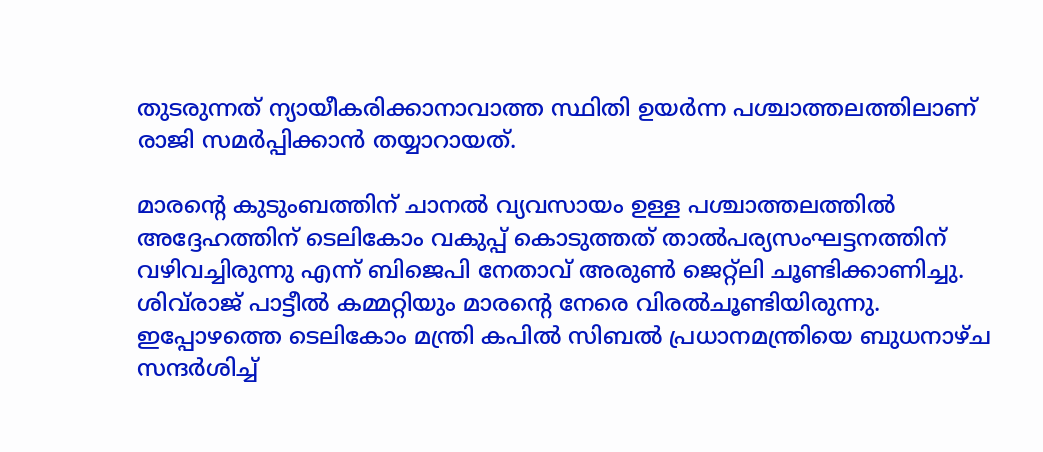തുടരുന്നത്‌ ന്യായീകരിക്കാനാവാത്ത സ്ഥിതി ഉയര്‍ന്ന പശ്ചാത്തലത്തിലാണ്‌ രാജി സമര്‍പ്പിക്കാന്‍ തയ്യാറായത്‌.

മാരന്റെ കുടുംബത്തിന്‌ ചാനല്‍ വ്യവസായം ഉള്ള പശ്ചാത്തലത്തില്‍ അദ്ദേഹത്തിന്‌ ടെലികോം വകുപ്പ്‌ കൊടുത്തത്‌ താല്‍പര്യസംഘട്ടനത്തിന്‌ വഴിവച്ചിരുന്നു എന്ന്‌ ബിജെപി നേതാവ്‌ അരുണ്‍ ജെറ്റ്ലി ചൂണ്ടിക്കാണിച്ചു. ശിവ്‌രാജ്‌ പാട്ടീല്‍ കമ്മറ്റിയും മാരന്റെ നേരെ വിരല്‍ചൂണ്ടിയിരുന്നു. ഇപ്പോഴത്തെ ടെലികോം മന്ത്രി കപില്‍ സിബല്‍ പ്രധാനമന്ത്രിയെ ബുധനാഴ്ച സന്ദര്‍ശിച്ച്‌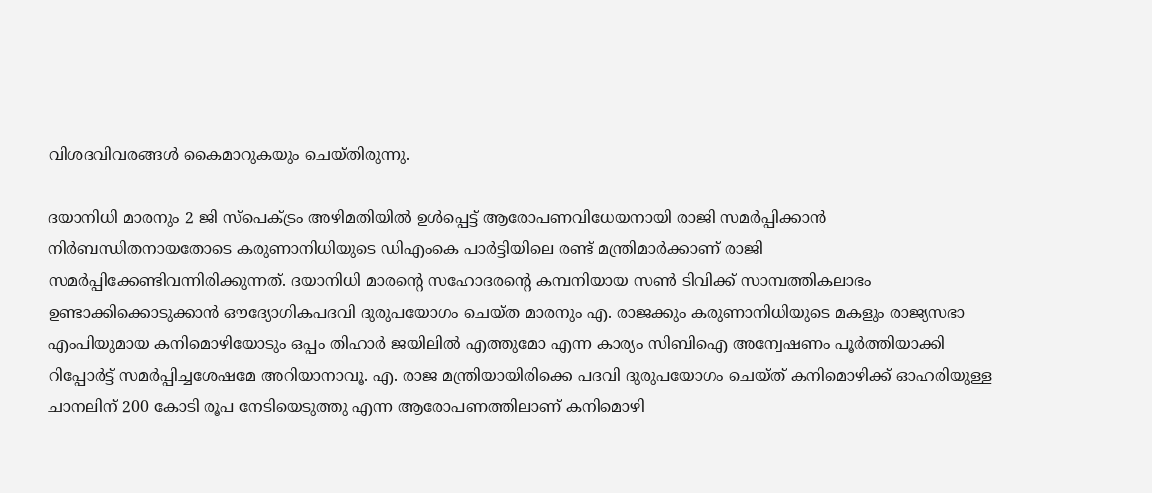വിശദവിവരങ്ങള്‍ കൈമാറുകയും ചെയ്തിരുന്നു.

ദയാനിധി മാരനും 2 ജി സ്പെക്ട്രം അഴിമതിയില്‍ ഉള്‍പ്പെട്ട്‌ ആരോപണവിധേയനായി രാജി സമര്‍പ്പിക്കാന്‍ നിര്‍ബന്ധിതനായതോടെ കരുണാനിധിയുടെ ഡിഎംകെ പാര്‍ട്ടിയിലെ രണ്ട്‌ മന്ത്രിമാര്‍ക്കാണ്‌ രാജി സമര്‍പ്പിക്കേണ്ടിവന്നിരിക്കുന്നത്‌. ദയാനിധി മാരന്റെ സഹോദരന്റെ കമ്പനിയായ സണ്‍ ടിവിക്ക്‌ സാമ്പത്തികലാഭം ഉണ്ടാക്കിക്കൊടുക്കാന്‍ ഔദ്യോഗികപദവി ദുരുപയോഗം ചെയ്ത മാരനും എ. രാജക്കും കരുണാനിധിയുടെ മകളും രാജ്യസഭാ എംപിയുമായ കനിമൊഴിയോടും ഒപ്പം തിഹാര്‍ ജയിലില്‍ എത്തുമോ എന്ന കാര്യം സിബിഐ അന്വേഷണം പൂര്‍ത്തിയാക്കി റിപ്പോര്‍ട്ട്‌ സമര്‍പ്പിച്ചശേഷമേ അറിയാനാവൂ. എ. രാജ മന്ത്രിയായിരിക്കെ പദവി ദുരുപയോഗം ചെയ്ത്‌ കനിമൊഴിക്ക്‌ ഓഹരിയുള്ള ചാനലിന്‌ 200 കോടി രൂപ നേടിയെടുത്തു എന്ന ആരോപണത്തിലാണ്‌ കനിമൊഴി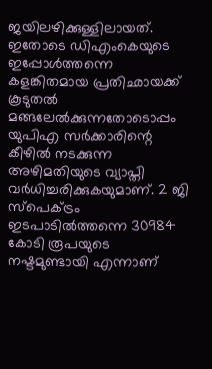ജയിലഴിക്കുള്ളിലായത്‌. ഇതോടെ ഡിഎംകെയുടെ ഇപ്പോള്‍ത്തന്നെ കളങ്കിതമായ പ്രതിഛായക്ക്‌ കൂടുതല്‍ മങ്ങലേല്‍ക്കുന്നതോടൊപ്പം യുപിഎ സര്‍ക്കാരിന്റെ കീഴില്‍ നടക്കുന്ന അഴിമതിയുടെ വ്യാപ്തി വര്‍ധിച്ചരിക്കുകയുമാണ്‌. 2 ജി സ്പെക്ട്രം ഇടപാടില്‍ത്തന്നെ 30984 കോടി രൂപയുടെ നഷ്ടമുണ്ടായി എന്നാണ്‌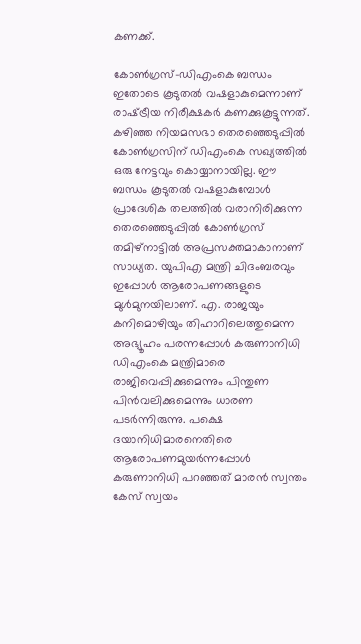കണക്ക്‌.

കോണ്‍ഗ്രസ്‌-ഡിഎംകെ ബന്ധം ഇതോടെ കൂടുതല്‍ വഷളാകുമെന്നാണ്‌ രാഷ്‌ട്രീയ നിരീക്ഷകര്‍ കണക്കുകൂട്ടുന്നത്‌. കഴിഞ്ഞ നിയമസഭാ തെരഞ്ഞെടുപ്പില്‍ കോണ്‍ഗ്രസിന്‌ ഡിഎംകെ സഖ്യത്തില്‍ ഒരു നേട്ടവും കൊയ്യാനായില്ല. ഈ ബന്ധം കൂടുതല്‍ വഷളാകുമ്പോള്‍ പ്രാദേശിക തലത്തില്‍ വരാനിരിക്കുന്ന തെരഞ്ഞെടുപ്പില്‍ കോണ്‍ഗ്രസ്‌ തമിഴ്‌നാട്ടില്‍ അപ്രസക്തമാകാനാണ്‌ സാധ്യത. യുപിഎ മന്ത്രി ചിദംബരവും ഇപ്പോള്‍ ആരോപണങ്ങളുടെ മുള്‍മുനയിലാണ്‌. എ. രാജയും കനിമൊഴിയും തിഹാറിലെത്തുമെന്ന അഭ്യൂഹം പരന്നപ്പോള്‍ കരുണാനിധി ഡിഎംകെ മന്ത്രിമാരെ രാജിവെപ്പിക്കുമെന്നും പിന്തുണ പിന്‍വലിക്കുമെന്നും ധാരണ പടര്‍ന്നിരുന്നു. പക്ഷെ ദയാനിധിമാരനെതിരെ ആരോപണമുയര്‍ന്നപ്പോള്‍ കരുണാനിധി പറഞ്ഞത്‌ മാരന്‍ സ്വന്തം കേസ്‌ സ്വയം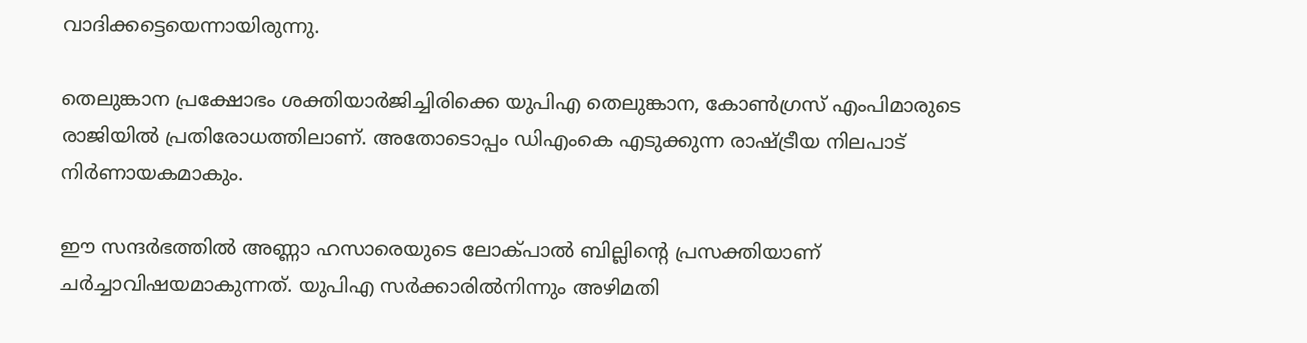വാദിക്കട്ടെയെന്നായിരുന്നു.

തെലുങ്കാന പ്രക്ഷോഭം ശക്തിയാര്‍ജിച്ചിരിക്കെ യുപിഎ തെലുങ്കാന, കോണ്‍ഗ്രസ്‌ എംപിമാരുടെ രാജിയില്‍ പ്രതിരോധത്തിലാണ്‌. അതോടൊപ്പം ഡിഎംകെ എടുക്കുന്ന രാഷ്‌ട്രീയ നിലപാട്‌ നിര്‍ണായകമാകും.

ഈ സന്ദര്‍ഭത്തില്‍ അണ്ണാ ഹസാരെയുടെ ലോക്പാല്‍ ബില്ലിന്റെ പ്രസക്തിയാണ്‌ ചര്‍ച്ചാവിഷയമാകുന്നത്‌. യുപിഎ സര്‍ക്കാരില്‍നിന്നും അഴിമതി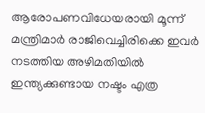ആരോപണവിധേയരായി മൂന്ന്‌ മന്ത്രിമാര്‍ രാജിവെച്ചിരിക്കെ ഇവര്‍ നടത്തിയ അഴിമതിയില്‍ ഇന്ത്യക്കുണ്ടായ നഷ്ടം എത്ര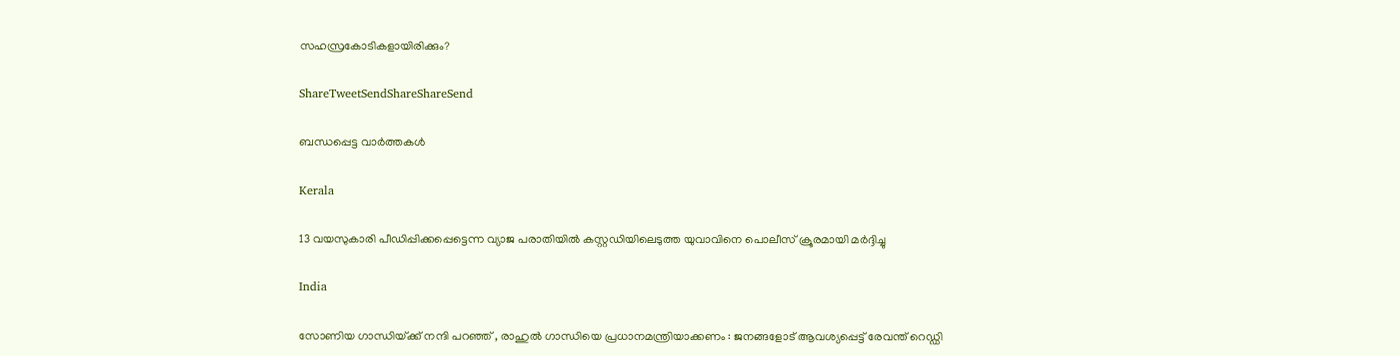സഹസ്രകോടികളായിരിക്കും?

ShareTweetSendShareShareSend

ബന്ധപ്പെട്ട വാര്‍ത്തകള്‍

Kerala

13 വയസുകാരി പീഡിപ്പിക്കപ്പെട്ടെന്ന വ്യാജ പരാതിയില്‍ കസ്റ്റഡിയിലെടുത്ത യുവാവിനെ പൊലീസ് ക്രൂരമായി മര്‍ദ്ദിച്ചു

India

സോണിയ ഗാന്ധിയ്‌ക്ക് നന്ദി പറഞ്ഞ് , രാഹുൽ ഗാന്ധിയെ പ്രധാനമന്ത്രിയാക്കണം : ജനങ്ങളോട് ആവശ്യപ്പെട്ട് രേവന്ത് റെഡ്ഡി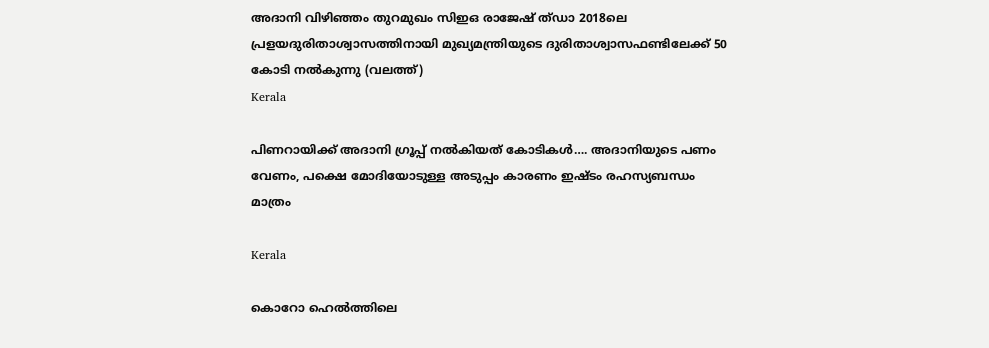അദാനി വിഴിഞ്ഞം തുറമുഖം സിഇഒ രാജേഷ് ത്ഡാ 2018ലെ പ്രളയദുരിതാശ്വാസത്തിനായി മുഖ്യമന്ത്രിയുടെ ദുരിതാശ്വാസഫണ്ടിലേക്ക് 50 കോടി നല്‍കുന്നു (വലത്ത്)
Kerala

പിണറായിക്ക് അദാനി ഗ്രൂപ്പ് നല്‍കിയത് കോടികള്‍…. അദാനിയുടെ പണം വേണം, പക്ഷെ മോദിയോടുള്ള അടുപ്പം കാരണം ഇഷ്ടം രഹസ്യബന്ധം മാത്രം

Kerala

കൊറോ ഹെല്‍ത്തിലെ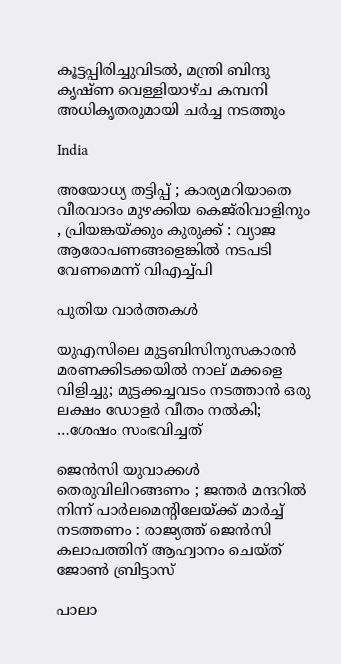കൂട്ടപ്പിരിച്ചുവിടല്‍, മന്ത്രി ബിന്ദു കൃഷ്ണ വെള്ളിയാഴ്ച കമ്പനി അധികൃതരുമായി ചര്‍ച്ച നടത്തും

India

അയോധ്യ തട്ടിപ്പ് ; കാര്യമറിയാതെ വീരവാദം മുഴക്കിയ കെജ്‌രിവാളിനും , പ്രിയങ്കയ്‌ക്കും കുരുക്ക് : വ്യാജ ആരോപണങ്ങളെങ്കിൽ നടപടി വേണമെന്ന് വിഎച്ച്പി

പുതിയ വാര്‍ത്തകള്‍

യുഎസിലെ മുട്ടബിസിനുസകാരന്‍ മരണക്കിടക്കയില്‍ നാല് മക്കളെ വിളിച്ചു; മുട്ടക്കച്ചവടം നടത്താന്‍ ഒരു ലക്ഷം ഡോളര്‍ വീതം നല്‍കി; …ശേഷം സംഭവിച്ചത്

ജെൻസി യുവാക്കൾ തെരുവിലിറങ്ങണം ; ജന്തർ മന്ദറിൽ നിന്ന് പാർലമെന്റിലേയ്‌ക്ക് മാർച്ച് നടത്തണം : രാജ്യത്ത് ജെൻസി കലാപത്തിന് ആഹ്വാനം ചെയ്ത് ജോൺ ബ്രിട്ടാസ്

പാലാ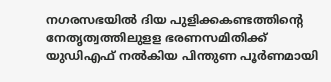നഗരസഭയില്‍ ദിയ പുളിക്കകണ്ടത്തിന്റെ നേതൃത്വത്തിലുളള ഭരണസമിതിക്ക് യുഡിഎഫ് നല്‍കിയ പിന്തുണ പൂര്‍ണമായി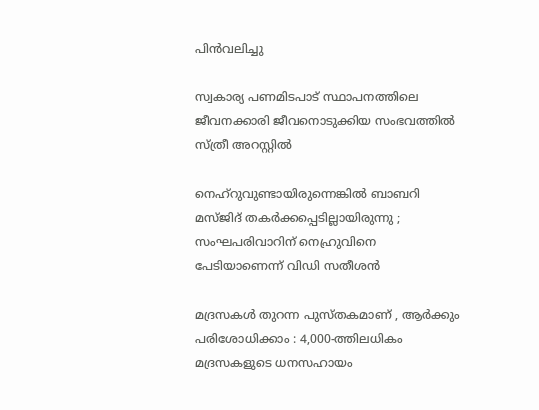പിന്‍വലിച്ചു

സ്വകാര്യ പണമിടപാട് സ്ഥാപനത്തിലെ ജീവനക്കാരി ജീവനൊടുക്കിയ സംഭവത്തില്‍ സ്ത്രീ അറസ്റ്റില്‍

നെഹ്റുവുണ്ടായിരുന്നെങ്കിൽ ബാബറി മസ്ജിദ് തകർക്കപ്പെടില്ലായിരുന്നു ; സംഘപരിവാറിന് നെഹ്രുവിനെ പേടിയാണെന്ന് വിഡി സതീശൻ

മദ്രസകൾ തുറന്ന പുസ്തകമാണ് , ആർക്കും പരിശോധിക്കാം : 4,000-ത്തിലധികം മദ്രസകളുടെ ധനസഹായം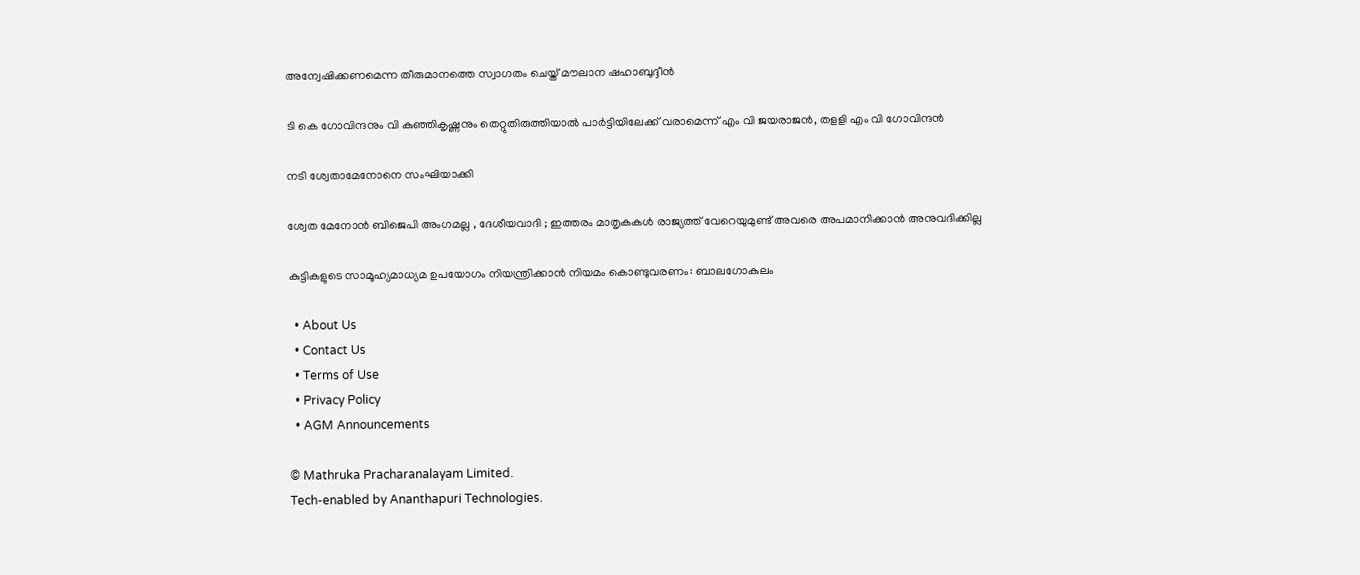അന്വേഷിക്കണമെന്ന തീരുമാനത്തെ സ്വാഗതം ചെയ്ത് മൗലാന ഷഹാബുദ്ദീൻ

ടി കെ ഗോവിന്ദനും വി കുഞ്ഞികൃഷ്ണനും തെറ്റുതിരുത്തിയാല്‍ പാര്‍ട്ടിയിലേക്ക് വരാമെന്ന് എം വി ജയരാജന്‍, തളളി എം വി ഗോവിന്ദന്‍

നടി ശ്വേതാമേനോനെ സംഘിയാക്കി

ശ്വേത മേനോൻ ബിജെപി അംഗമല്ല , ദേശീയവാദി ; ഇത്തരം മാതൃകകൾ രാജ്യത്ത് വേറെയുമുണ്ട് അവരെ അപമാനിക്കാൻ അനുവദിക്കില്ല

കുട്ടികളുടെ സാമൂഹ്യമാധ്യമ ഉപയോഗം നിയന്ത്രിക്കാന്‍ നിയമം കൊണ്ടുവരണം: ബാലഗോകുലം

  • About Us
  • Contact Us
  • Terms of Use
  • Privacy Policy
  • AGM Announcements

© Mathruka Pracharanalayam Limited.
Tech-enabled by Ananthapuri Technologies.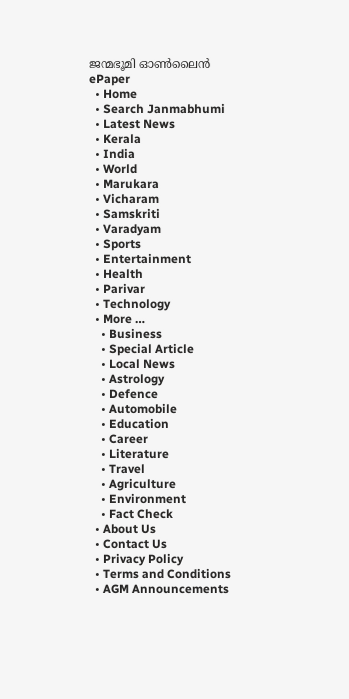ജന്മഭൂമി ഓണ്‍ലൈന്‍
ePaper
  • Home
  • Search Janmabhumi
  • Latest News
  • Kerala
  • India
  • World
  • Marukara
  • Vicharam
  • Samskriti
  • Varadyam
  • Sports
  • Entertainment
  • Health
  • Parivar
  • Technology
  • More …
    • Business
    • Special Article
    • Local News
    • Astrology
    • Defence
    • Automobile
    • Education
    • Career
    • Literature
    • Travel
    • Agriculture
    • Environment
    • Fact Check
  • About Us
  • Contact Us
  • Privacy Policy
  • Terms and Conditions
  • AGM Announcements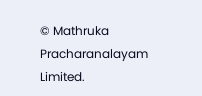© Mathruka Pracharanalayam Limited.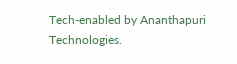Tech-enabled by Ananthapuri Technologies.